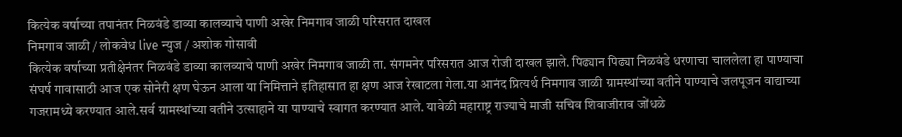कित्येक वर्षाच्या तपानंतर निळवंडे डाव्या कालव्याचे पाणी अखेर निमगाव जाळी परिसरात दाखल
निमगाव जाळी / लोकवेध live न्युज / अशोक गोसावी
कित्येक वर्षाच्या प्रतीक्षेनंतर निळवंडे डाव्या कालव्याचे पाणी अखेर निमगाव जाळी ता. संगमनेर परिसरात आज रोजी दाखल झाले. पिढ्यान पिढ्या निळवंडे धरणाचा चाललेला हा पाण्याचा संघर्ष गावासाठी आज एक सोनेरी क्षण घेऊन आला या निमित्ताने इतिहासात हा क्षण आज रेखाटला गेला.या आनंद प्रित्यर्थ निमगाव जाळी ग्रामस्थांच्या वतीने पाण्याचे जलपूजन वाद्याच्या गजरामध्ये करण्यात आले.सर्व ग्रामस्थांच्या वतीने उत्साहाने या पाण्याचे स्वागत करण्यात आले. यावेळी महाराष्ट्र राज्याचे माजी सचिव शिवाजीराव जोंधळे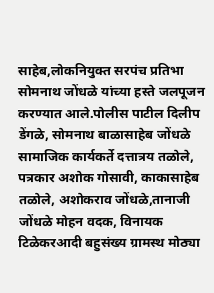साहेब,लोकनियुक्त सरपंच प्रतिभा सोमनाथ जोंधळे यांच्या हस्ते जलपूजन करण्यात आले.पोलीस पाटील दिलीप डेंगळे, सोमनाथ बाळासाहेब जोंधळे सामाजिक कार्यकर्ते दत्तात्रय तळोले, पत्रकार अशोक गोसावी, काकासाहेब तळोले, अशोकराव जोंधळे,तानाजी जोंधळे मोहन वदक, विनायक टिळेकरआदी बहुसंख्य ग्रामस्थ मोठ्या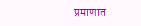प्रमाणात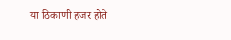या ठिकाणी हजर होते